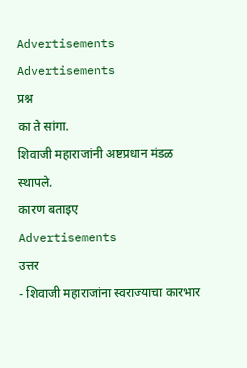Advertisements
Advertisements
प्रश्न
का ते सांगा.
शिवाजी महाराजांनी अष्टप्रधान मंडळ स्थापले.
कारण बताइए
Advertisements
उत्तर
- शिवाजी महाराजांना स्वराज्याचा कारभार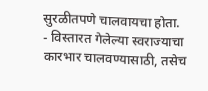सुरळीतपणे चालवायचा होता.
- विस्तारत गेलेल्या स्वराज्याचा कारभार चालवण्यासाठी, तसेच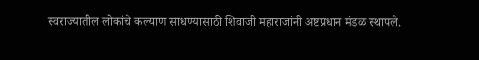स्वराज्यातील लोकांचे कल्याण साधण्यासाठी शिवाजी महाराजांनी अष्टप्रधान मंडळ स्थापले.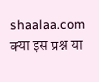shaalaa.com
क्या इस प्रश्न या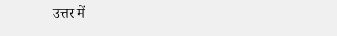उत्तर में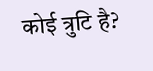कोई त्रुटि है?